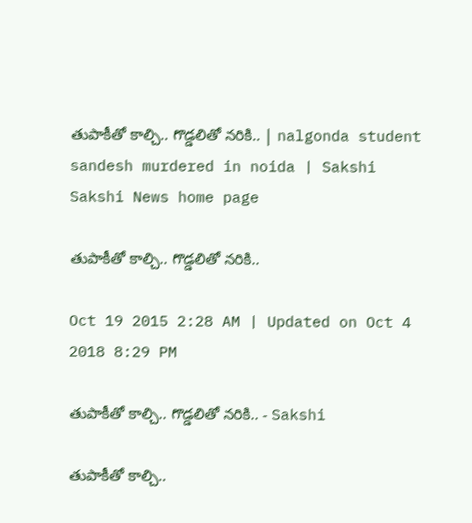తుపాకీతో కాల్చి.. గొడ్డలితో నరికి.. | nalgonda student sandesh murdered in noida | Sakshi
Sakshi News home page

తుపాకీతో కాల్చి.. గొడ్డలితో నరికి..

Oct 19 2015 2:28 AM | Updated on Oct 4 2018 8:29 PM

తుపాకీతో కాల్చి.. గొడ్డలితో నరికి.. - Sakshi

తుపాకీతో కాల్చి..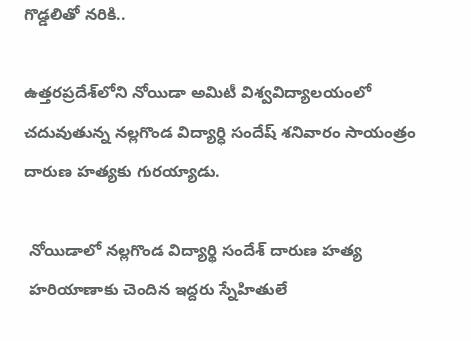గొడ్డలితో నరికి..

ఉత్తరప్రదేశ్‌లోని నోయిడా అమిటీ విశ్వవిద్యాలయంలో చదువుతున్న నల్లగొండ విద్యార్ధి సందేష్ శనివారం సాయంత్రం దారుణ హత్యకు గురయ్యాడు.

 నోయిడాలో నల్లగొండ విద్యార్థి సందేశ్ దారుణ హత్య
 హరియాణాకు చెందిన ఇద్దరు స్నేహితులే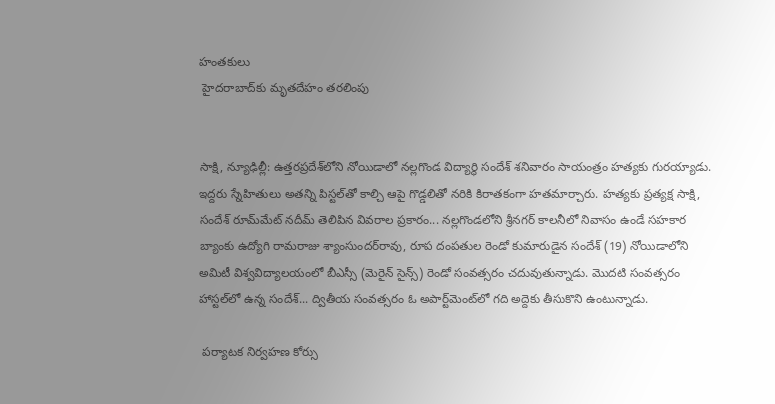హంతకులు
 హైదరాబాద్‌కు మృతదేహం తరలింపు


సాక్షి, న్యూఢిల్లీ: ఉత్తరప్రదేశ్‌లోని నోయిడాలో నల్లగొండ విద్యార్థి సందేశ్ శనివారం సాయంత్రం హత్యకు గురయ్యాడు. ఇద్దరు స్నేహితులు అతన్ని పిస్టల్‌తో కాల్చి ఆపై గొడ్డలితో నరికి కిరాతకంగా హతమార్చారు. హత్యకు ప్రత్యక్ష సాక్షి, సందేశ్ రూమ్‌మేట్ నదీమ్ తెలిపిన వివరాల ప్రకారం... నల్లగొండలోని శ్రీనగర్ కాలనీలో నివాసం ఉండే సహకార బ్యాంకు ఉద్యోగి రామరాజు శ్యాంసుందర్‌రావు, రూప దంపతుల రెండో కుమారుడైన సందేశ్ (19) నోయిడాలోని అమిటీ విశ్వవిద్యాలయంలో బీఎస్సీ (మెరైన్ సైన్స్) రెండో సంవత్సరం చదువుతున్నాడు. మొదటి సంవత్సరం హాస్టల్‌లో ఉన్న సందేశ్... ద్వితీయ సంవత్సరం ఓ అపార్ట్‌మెంట్‌లో గది అద్దెకు తీసుకొని ఉంటున్నాడు.

 పర్యాటక నిర్వహణ కోర్సు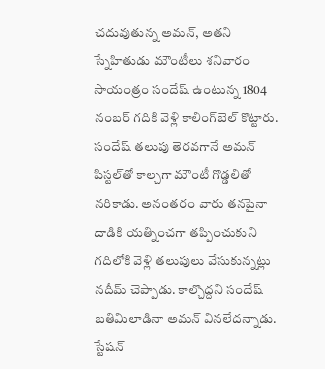చదువుతున్న అమన్, అతని స్నేహితుడు మౌంటీలు శనివారం సాయంత్రం సందేష్ ఉంటున్న 1804 నంబర్ గదికి వెళ్లి కాలింగ్‌బెల్ కొట్టారు. సందేష్ తలుపు తెరవగానే అమన్ పిస్టల్‌తో కాల్చగా మౌంటీ గొడ్డలితో నరికాడు. అనంతరం వారు తనపైనా దాడికి యత్నించగా తప్పించుకుని గదిలోకి వెళ్లి తలుపులు వేసుకున్నట్లు నదీమ్ చెప్పాడు. కాల్చొద్దని సందేష్ బతిమిలాడినా అమన్ వినలేదన్నాడు. స్టేషన్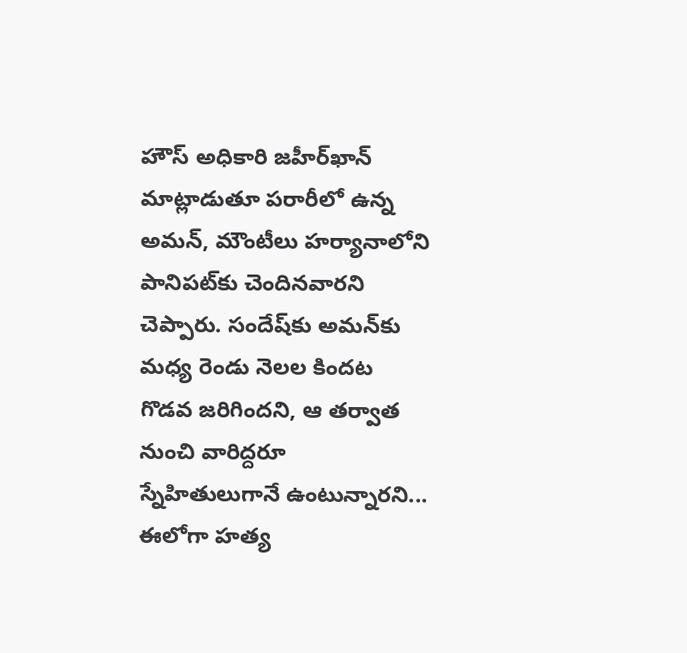హౌస్ అధికారి జహీర్‌ఖాన్ మాట్లాడుతూ పరారీలో ఉన్న అమన్, మౌంటీలు హర్యానాలోని పానిపట్‌కు చెందినవారని చెప్పారు. సందేష్‌కు అమన్‌కు మధ్య రెండు నెలల కిందట గొడవ జరిగిందని, ఆ తర్వాత నుంచి వారిద్దరూ స్నేహితులుగానే ఉంటున్నారని... ఈలోగా హత్య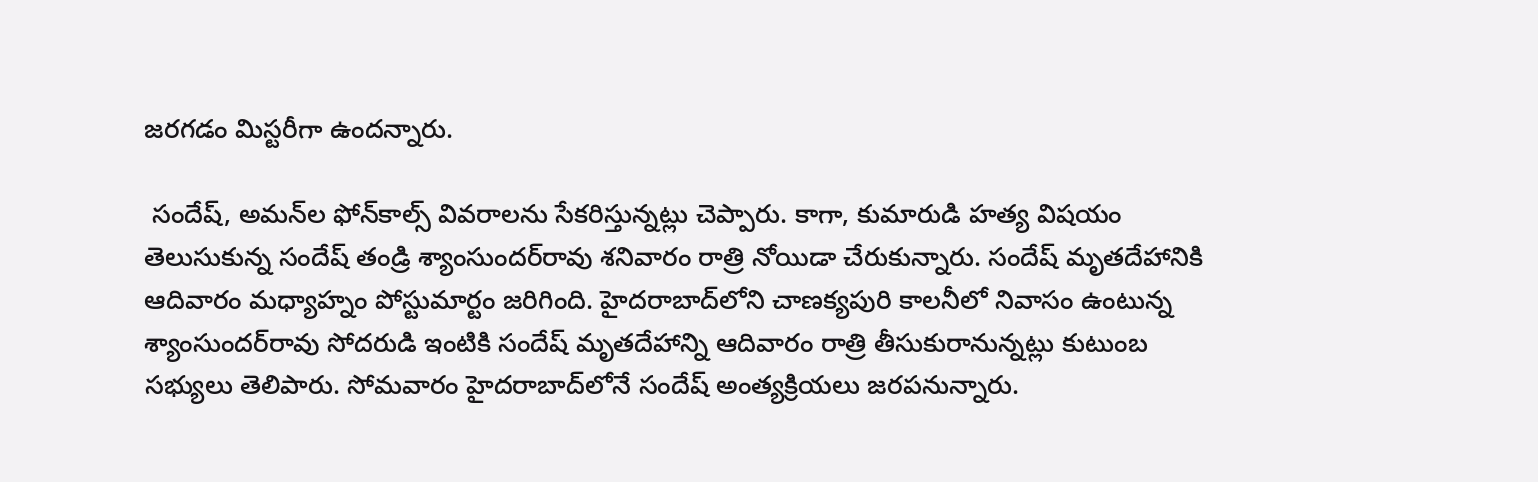జరగడం మిస్టరీగా ఉందన్నారు.

 సందేష్, అమన్‌ల ఫోన్‌కాల్స్ వివరాలను సేకరిస్తున్నట్లు చెప్పారు. కాగా, కుమారుడి హత్య విషయం తెలుసుకున్న సందేష్ తండ్రి శ్యాంసుందర్‌రావు శనివారం రాత్రి నోయిడా చేరుకున్నారు. సందేష్ మృతదేహానికి ఆదివారం మధ్యాహ్నం పోస్టుమార్టం జరిగింది. హైదరాబాద్‌లోని చాణక్యపురి కాలనీలో నివాసం ఉంటున్న శ్యాంసుందర్‌రావు సోదరుడి ఇంటికి సందేష్ మృతదేహాన్ని ఆదివారం రాత్రి తీసుకురానున్నట్లు కుటుంబ సభ్యులు తెలిపారు. సోమవారం హైదరాబాద్‌లోనే సందేష్ అంత్యక్రియలు జరపనున్నారు.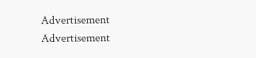Advertisement
Advertisement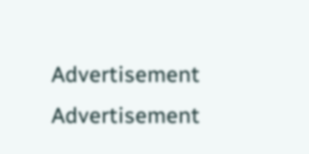Advertisement
Advertisement